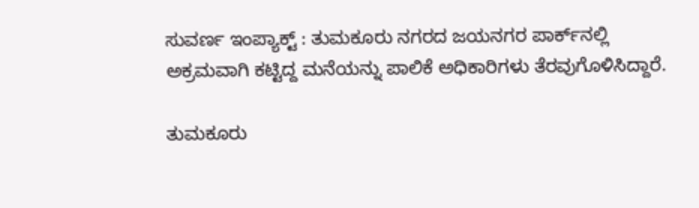ಸುವರ್ಣ ಇಂಪ್ಯಾಕ್ಟ್ : ತುಮಕೂರು ನಗರದ ಜಯನಗರ ಪಾರ್ಕ್‌ನಲ್ಲಿ ಅಕ್ರಮವಾಗಿ ಕಟ್ಟಿದ್ದ ಮನೆಯನ್ನು ಪಾಲಿಕೆ ಅಧಿಕಾರಿಗಳು ತೆರವುಗೊಳಿಸಿದ್ದಾರೆ.

ತುಮಕೂರು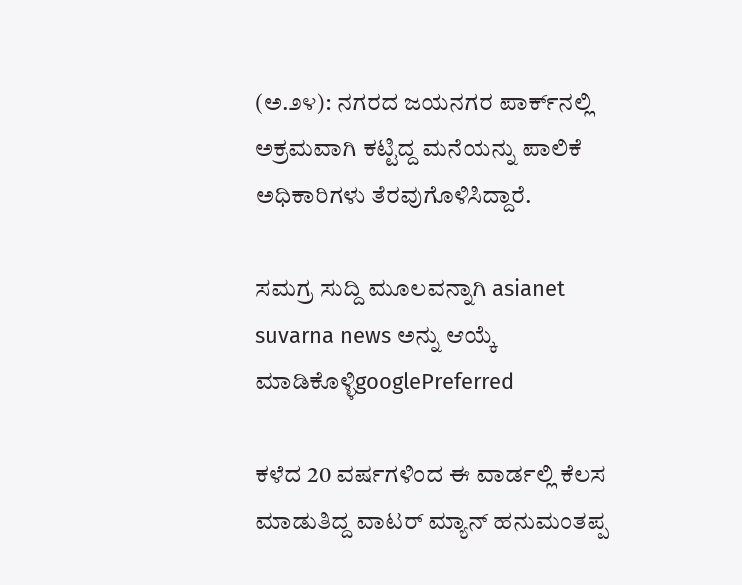(ಅ.೨೪): ನಗರದ ಜಯನಗರ ಪಾರ್ಕ್‌ನಲ್ಲಿ ಅಕ್ರಮವಾಗಿ ಕಟ್ಟಿದ್ದ ಮನೆಯನ್ನು ಪಾಲಿಕೆ ಅಧಿಕಾರಿಗಳು ತೆರವುಗೊಳಿಸಿದ್ದಾರೆ.

ಸಮಗ್ರ ಸುದ್ದಿ ಮೂಲವನ್ನಾಗಿ asianet suvarna news ಅನ್ನು ಆಯ್ಕೆ ಮಾಡಿಕೊಳ್ಳಿgooglePreferred

ಕಳೆದ 20 ವರ್ಷಗಳಿಂದ ಈ ವಾರ್ಡಲ್ಲಿ ಕೆಲಸ ಮಾಡುತಿದ್ದ ವಾಟರ್ ಮ್ಯಾನ್ ಹನುಮಂತಪ್ಪ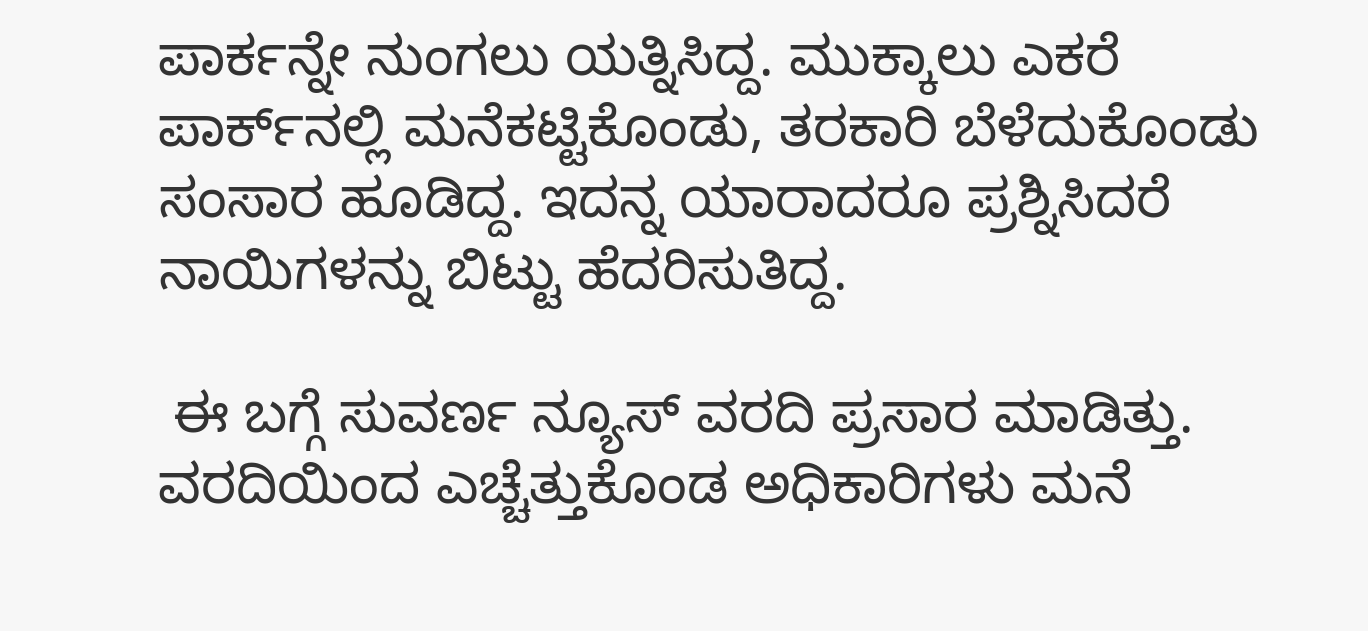ಪಾರ್ಕನ್ನೇ ನುಂಗಲು ಯತ್ನಿಸಿದ್ದ. ಮುಕ್ಕಾಲು ಎಕರೆ ಪಾರ್ಕ್‌ನಲ್ಲಿ ಮನೆಕಟ್ಟಿಕೊಂಡು, ತರಕಾರಿ ಬೆಳೆದುಕೊಂಡು ಸಂಸಾರ ಹೂಡಿದ್ದ. ಇದನ್ನ ಯಾರಾದರೂ ಪ್ರಶ್ನಿಸಿದರೆ ನಾಯಿಗಳನ್ನು ಬಿಟ್ಟು ಹೆದರಿಸುತಿದ್ದ.

 ಈ ಬಗ್ಗೆ ಸುವರ್ಣ ನ್ಯೂಸ್ ವರದಿ ಪ್ರಸಾರ ಮಾಡಿತ್ತು. ವರದಿಯಿಂದ ಎಚ್ಚೆತ್ತುಕೊಂಡ ಅಧಿಕಾರಿಗಳು ಮನೆ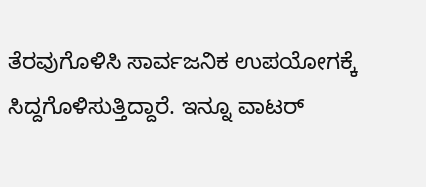ತೆರವುಗೊಳಿಸಿ ಸಾರ್ವಜನಿಕ ಉಪಯೋಗಕ್ಕೆ ಸಿದ್ದಗೊಳಿಸುತ್ತಿದ್ದಾರೆ. ಇನ್ನೂ ವಾಟರ್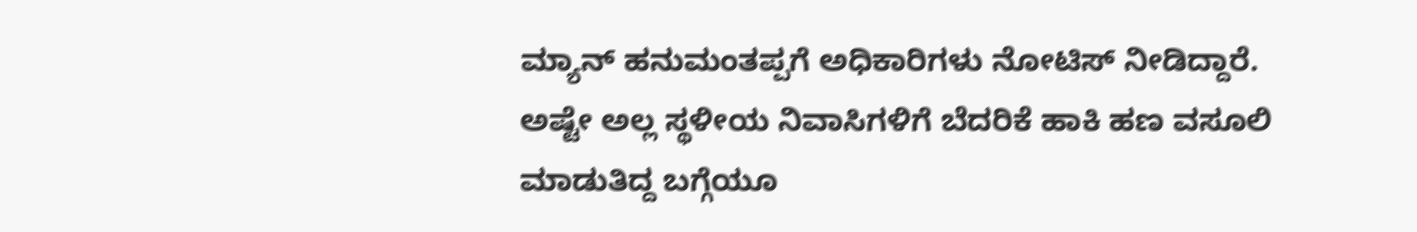ಮ್ಯಾನ್ ಹನುಮಂತಪ್ಪಗೆ ಅಧಿಕಾರಿಗಳು ನೋಟಿಸ್ ನೀಡಿದ್ದಾರೆ. ಅಷ್ಟೇ ಅಲ್ಲ ಸ್ಥಳೀಯ ನಿವಾಸಿಗಳಿಗೆ ಬೆದರಿಕೆ ಹಾಕಿ ಹಣ ವಸೂಲಿ ಮಾಡುತಿದ್ದ ಬಗ್ಗೆಯೂ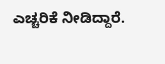ಎಚ್ಚರಿಕೆ ನೀಡಿದ್ದಾರೆ.